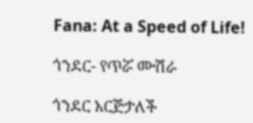Fana: At a Speed of Life!

ጎንደር- የጥሯ ሙሽራ

ጎንደር አርጅታለች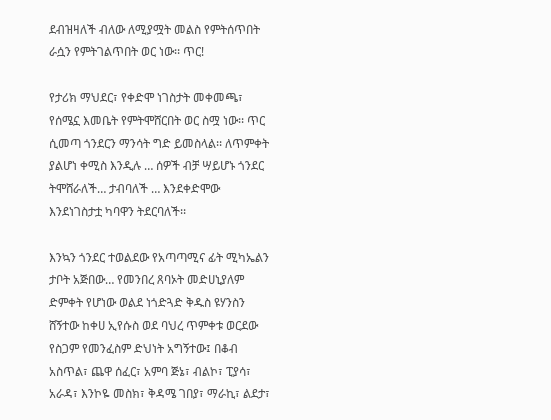ደብዝዛለች ብለው ለሚያሟት መልስ የምትሰጥበት ራሷን የምትገልጥበት ወር ነው፡፡ ጥር!

የታሪክ ማህደር፣ የቀድሞ ነገስታት መቀመጫ፣ የሰሜኗ እመቤት የምትሞሸርበት ወር ስሟ ነው፡፡ ጥር ሲመጣ ጎንደርን ማንሳት ግድ ይመስላል፡፡ ለጥምቀት ያልሆነ ቀሚስ እንዲሉ … ሰዎች ብቻ ሣይሆኑ ጎንደር ትሞሸራለች… ታብባለች … እንደቀድሞው እንደነገስታቷ ካባዋን ትደርባለች፡፡

እንኳን ጎንደር ተወልደው የአጣጣሚና ፊት ሚካኤልን ታቦት አጅበው… የመንበረ ጸባኦት መድሀኒያለም ድምቀት የሆነው ወልደ ነጎድጓድ ቅዱስ ዩሃንስን ሸኝተው ከቀሀ ኢየሱስ ወደ ባህረ ጥምቀቱ ወርደው የስጋም የመንፈስም ድህነት አግኝተው፤ በቆብ አስጥል፣ ጨዋ ሰፈር፣ አምባ ጅኔ፣ ብልኮ፣ ፒያሳ፣ አራዳ፣ እንኮዬ መስክ፣ ቅዳሜ ገበያ፣ ማራኪ፣ ልደታ፣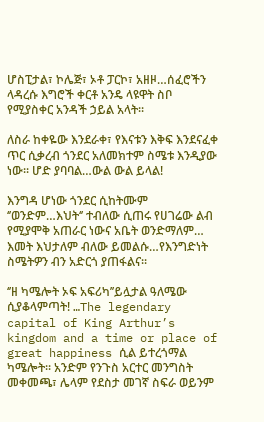ሆስፒታል፣ ኮሌጅ፣ ኦቶ ፓርኮ፣ አዘዞ…ሰፈሮችን ላዳረሱ እግሮች ቀርቶ አንዴ ላዩዋት ስቦ የሚያስቀር አንዳች ኃይል አላት፡፡

ለስራ ከቀዬው እንደራቀ፣ የእናቱን እቅፍ እንደናፈቀ ጥር ሲቃረብ ጎንደር አለመክተም ስሜቱ እንዲያው ነው፡፡ ሆድ ያባባል…ውል ውል ይላል!

እንግዳ ሆነው ጎንደር ሲከትሙም ‘’ወንድም…እህት‘’ ተብለው ሲጠሩ የሀገሬው ልብ የሚያሞቅ አጠራር ነውና አቤት ወንድማለም… እመት እህታለም ብለው ይመልሱ…የእንግድነት ስሜትዎን ብን አድርጎ ያጠፋልና፡፡

‘’ዘ ካሜሎት ኦፍ አፍሪካ’’ይሏታል ዓለሜው ሲያቆላምጣት! …The legendary capital of King Arthur’s kingdom and a time or place of great happiness ሲል ይተረጎማል ካሜሎት፡፡ አንድም የንጉስ አርተር መንግስት መቀመጫ፣ ሌላም የደስታ መገኛ ስፍራ ወይንም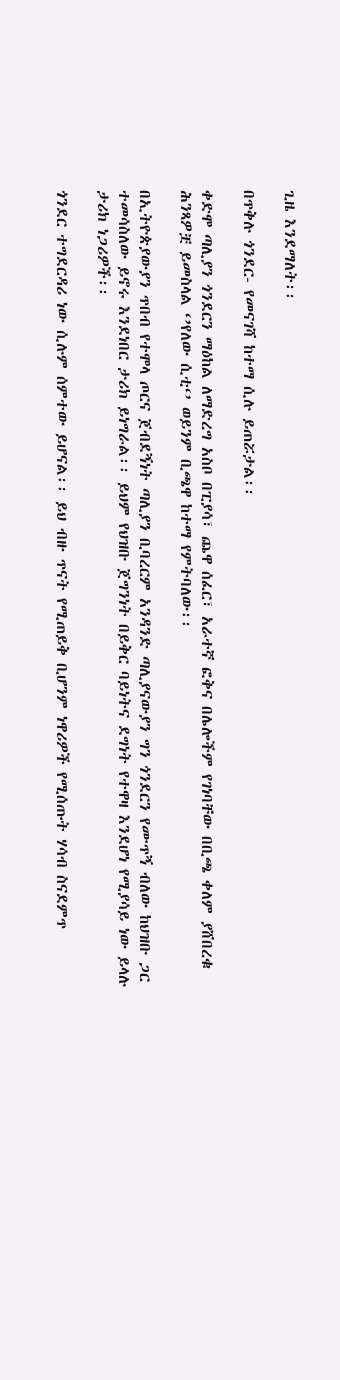ጊዜ እንደማለት፡፡

በጥቅሉ ጎንደር- የመናገሻ ከተማ ሲሉ ይጠሯታል፡፡

ቀድሞ ጣሊያን ጎንደርን ማዕከል ለማድረግ አስቦ በፒያሳ፣ ጨዋ ሰፈር፣ አራተኛ ፎቅና በሌሎችም የገነባቸው በቢጫ ቀለም ያሸበረቁ ሕንጻዎቿ ይመስላል ‘’የለው ሲቲ‘’ ወይንም ቢጫዋ ከተማ የምትባለው፡፡

በኢትዮጵያውያን ጥበብ የተሞላ ጦርና ጀብደኝነት ጣሊያን ቢባረርም አንዳንድ ጣሊያናውያን ግን ጎንደርን የሙጥኝ ብለው ከህዝቡ ጋር ተመሳስለው ይኖሩ እንደነበር ታሪክ ይነግራል፡፡ ይህም የህዝቡ ጀግንነት በይቅር ባይነትና ደግነት የተዋዛ እንደሆነ የሚያሳይ ነው ይላሉ ታሪክ ነጋሪዎች፡፡

ጎንደር ተግደርዳሪ ነው ሲሉም ሰምተው ይሆናል፡፡ ይህ ብዙ ጥናት የሚጠይቅ ቢሆንም ነዋሪዎች የሚሰጡት ሃሳብ ስናደምጥ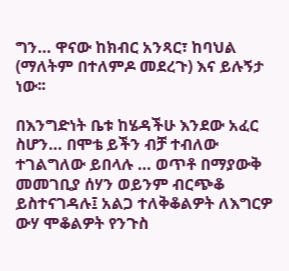ግን… ዋናው ከክብር አንጻር፣ ከባህል (ማለትም በተለምዶ መደረጉ) እና ይሉኝታ ነው፡፡

በእንግድነት ቤቱ ከሄዳችሁ እንደው አፈር ስሆን… በሞቴ ይችን ብቻ ተብለው ተገልግለው ይበላሉ … ወጥቶ በማያውቅ መመገቢያ ሰሃን ወይንም ብርጭቆ ይስተናገዳሉ፤ አልጋ ተለቅቆልዎት ለእግርዎ ውሃ ሞቆልዎት የንጉስ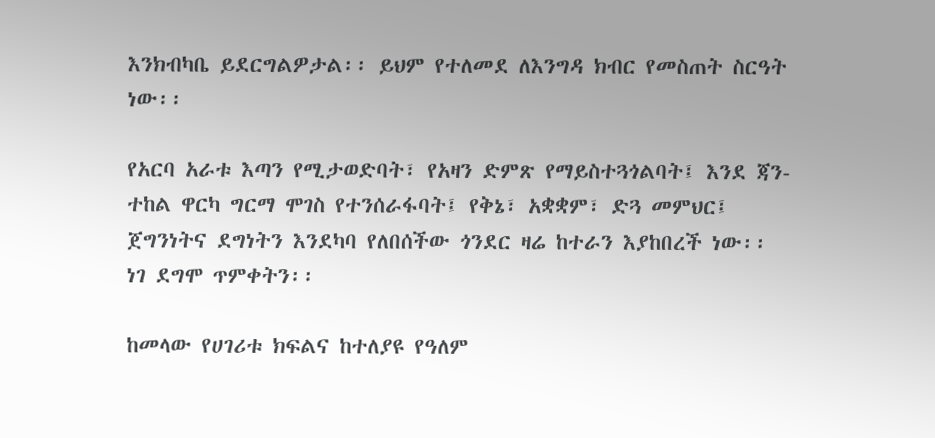እንክብካቤ ይደርግልዎታል፡፡ ይህም የተለመደ ለእንግዳ ክብር የመስጠት ስርዓት ነው፡፡

የአርባ አራቱ እጣን የሚታወድባት፣ የአዛን ድምጽ የማይስተጓጎልባት፤ እንደ ጃን-ተከል ዋርካ ግርማ ሞገስ የተንሰራፋባት፤ የቅኔ፣ አቋቋም፣ ድጓ መምህር፤ ጀግንነትና ደግነትን እንደካባ የለበሰችው ጎንደር ዛሬ ከተራን እያከበረች ነው፡፡ ነገ ደግሞ ጥምቀትን፡፡

ከመላው የሀገሪቱ ክፍልና ከተለያዩ የዓለም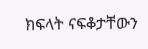ክፍላት ናፍቆታቸውን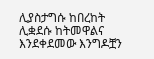ሊያስታግሱ ከበረከት ሊቋደሱ ከትመዋልና እንደቀደመው እንግዶቿን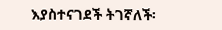እያስተናገደች ትገኛለች፡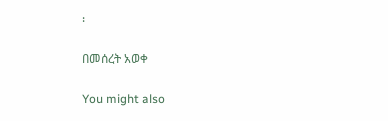፡

በመሰረት አወቀ

You might also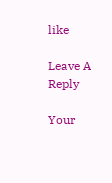like

Leave A Reply

Your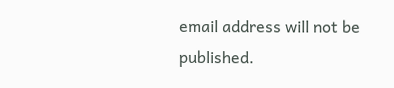email address will not be published.